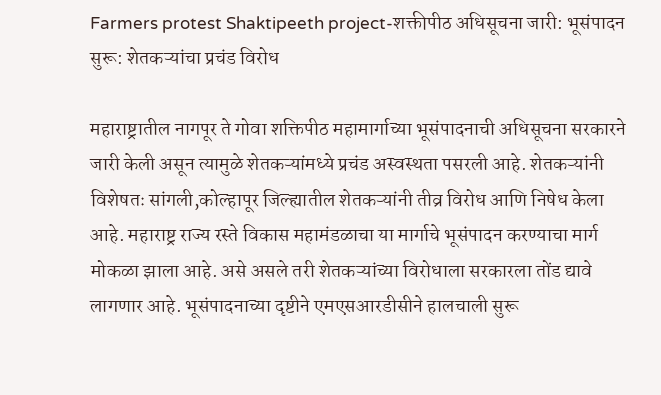Farmers protest Shaktipeeth project-शक्तीपीठ अधिसूचना जारी: भूसंपादन सुरू: शेतकऱ्यांचा प्रचंड विरोध

महाराष्ट्रातील नागपूर ते गोवा शक्तिपीठ महामार्गाच्या भूसंपादनाची अधिसूचना सरकारने जारी केली असून त्यामुळे शेतकऱ्यांमध्ये प्रचंड अस्वस्थता पसरली आहे. शेतकऱ्यांनी विशेषतः सांगली,कोल्हापूर जिल्ह्यातील शेतकऱ्यांनी तीव्र विरोध आणि निषेध केला आहे. महाराष्ट्र राज्य रस्ते विकास महामंडळाचा या मार्गाचे भूसंपादन करण्याचा मार्ग मोकळा झाला आहे. असे असले तरी शेतकऱ्यांच्या विरोधाला सरकारला तोंड द्यावे लागणार आहे. भूसंपादनाच्या दृष्टीने एमएसआरडीसीने हालचाली सुरू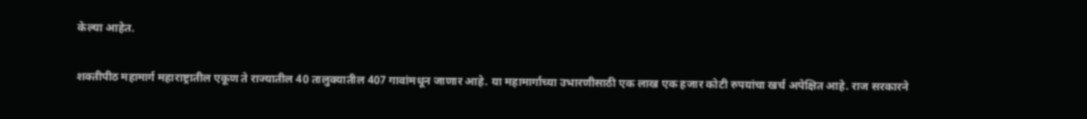केल्या आहेत.

शक्तीपीठ महामार्ग महाराष्ट्रातील एकूण ते राज्यातील 40 तालुक्यातील 407 गावांमधून जाणार आहे. या महामार्गाच्या उभारणीसाठी एक लाख एक हजार कोटी रुपयांचा खर्च अपेक्षित आहे. राज सरकारने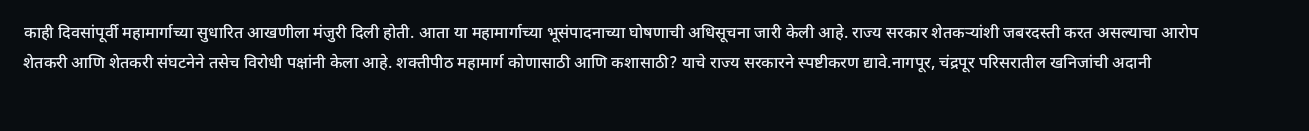काही दिवसांपूर्वी महामार्गाच्या सुधारित आखणीला मंजुरी दिली होती. आता या महामार्गाच्या भूसंपादनाच्या घोषणाची अधिसूचना जारी केली आहे. राज्य सरकार शेतकऱ्यांशी जबरदस्ती करत असल्याचा आरोप शेतकरी आणि शेतकरी संघटनेने तसेच विरोधी पक्षांनी केला आहे. शक्तीपीठ महामार्ग कोणासाठी आणि कशासाठी? याचे राज्य सरकारने स्पष्टीकरण द्यावे.नागपूर, चंद्रपूर परिसरातील खनिजांची अदानी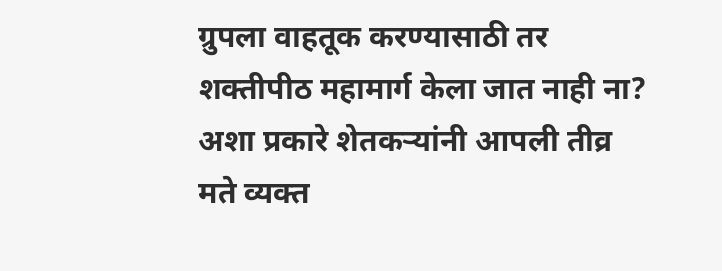ग्रुपला वाहतूक करण्यासाठी तर शक्तीपीठ महामार्ग केला जात नाही ना? अशा प्रकारे शेतकऱ्यांनी आपली तीव्र मते व्यक्त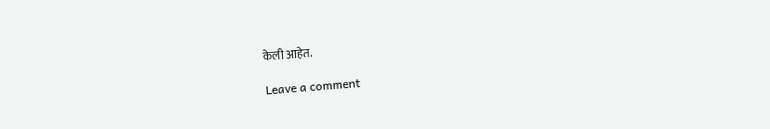केली आहेत.

Leave a comment